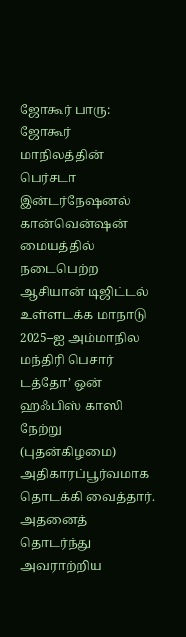ஜோகூர் பாரு:
ஜோகூர் மாநிலத்தின் பெர்சடா இன்டர்நேஷனல் கான்வென்ஷன் மையத்தில் நடைபெற்ற ஆசியான் டிஜிட்டல் உள்ளடக்க மாநாடு 2025–ஐ அம்மாநில மந்திரி பெசார் டத்தோ’ ஒன் ஹஃபிஸ் காஸி நேற்று (புதன்கிழமை) அதிகாரப்பூர்வமாக தொடக்கி வைத்தார்.
அதனைத் தொடர்ந்து அவராற்றிய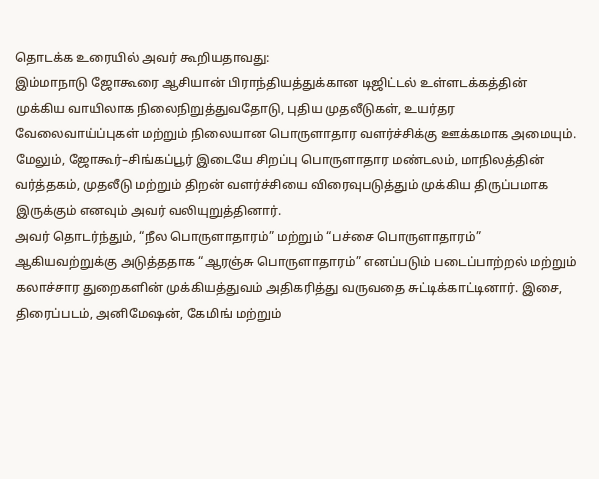தொடக்க உரையில் அவர் கூறியதாவது:
இம்மாநாடு ஜோகூரை ஆசியான் பிராந்தியத்துக்கான டிஜிட்டல் உள்ளடக்கத்தின் முக்கிய வாயிலாக நிலைநிறுத்துவதோடு, புதிய முதலீடுகள், உயர்தர வேலைவாய்ப்புகள் மற்றும் நிலையான பொருளாதார வளர்ச்சிக்கு ஊக்கமாக அமையும். மேலும், ஜோகூர்–சிங்கப்பூர் இடையே சிறப்பு பொருளாதார மண்டலம், மாநிலத்தின் வர்த்தகம், முதலீடு மற்றும் திறன் வளர்ச்சியை விரைவுபடுத்தும் முக்கிய திருப்பமாக இருக்கும் எனவும் அவர் வலியுறுத்தினார்.
அவர் தொடர்ந்தும், “நீல பொருளாதாரம்” மற்றும் “பச்சை பொருளாதாரம்” ஆகியவற்றுக்கு அடுத்ததாக “ஆரஞ்சு பொருளாதாரம்” எனப்படும் படைப்பாற்றல் மற்றும் கலாச்சார துறைகளின் முக்கியத்துவம் அதிகரித்து வருவதை சுட்டிக்காட்டினார். இசை, திரைப்படம், அனிமேஷன், கேமிங் மற்றும்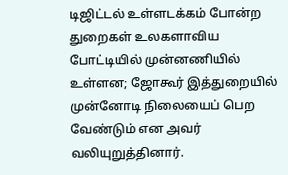டிஜிட்டல் உள்ளடக்கம் போன்ற துறைகள் உலகளாவிய போட்டியில் முன்னணியில் உள்ளன; ஜோகூர் இத்துறையில் முன்னோடி நிலையைப் பெற வேண்டும் என அவர் வலியுறுத்தினார்.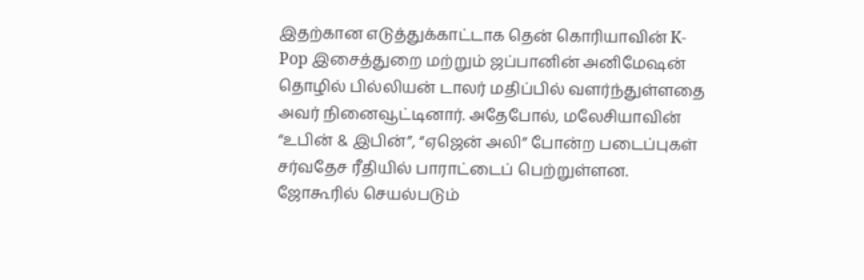இதற்கான எடுத்துக்காட்டாக தென் கொரியாவின் K-Pop இசைத்துறை மற்றும் ஜப்பானின் அனிமேஷன் தொழில் பில்லியன் டாலர் மதிப்பில் வளர்ந்துள்ளதை அவர் நினைவூட்டினார். அதேபோல், மலேசியாவின் “உபின் & இபின்”, “ஏஜென் அலி” போன்ற படைப்புகள் சர்வதேச ரீதியில் பாராட்டைப் பெற்றுள்ளன. ஜோகூரில் செயல்படும்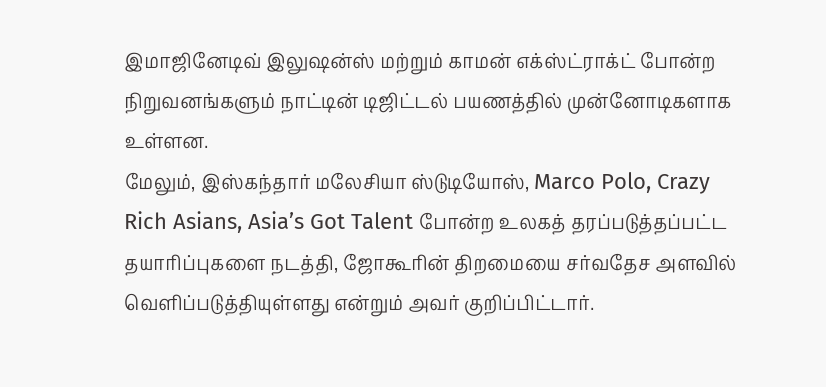இமாஜினேடிவ் இலுஷன்ஸ் மற்றும் காமன் எக்ஸ்ட்ராக்ட் போன்ற நிறுவனங்களும் நாட்டின் டிஜிட்டல் பயணத்தில் முன்னோடிகளாக உள்ளன.
மேலும், இஸ்கந்தார் மலேசியா ஸ்டுடியோஸ், Marco Polo, Crazy Rich Asians, Asia’s Got Talent போன்ற உலகத் தரப்படுத்தப்பட்ட தயாரிப்புகளை நடத்தி, ஜோகூரின் திறமையை சர்வதேச அளவில் வெளிப்படுத்தியுள்ளது என்றும் அவர் குறிப்பிட்டார்.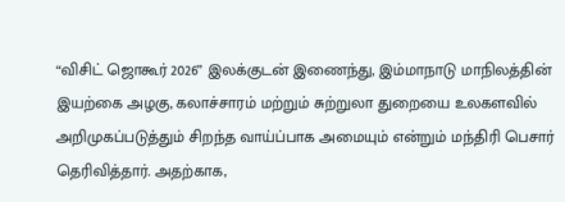“விசிட் ஜொகூர் 2026” இலக்குடன் இணைந்து, இம்மாநாடு மாநிலத்தின் இயற்கை அழகு, கலாச்சாரம் மற்றும் சுற்றுலா துறையை உலகளவில் அறிமுகப்படுத்தும் சிறந்த வாய்ப்பாக அமையும் என்றும் மந்திரி பெசார் தெரிவித்தார். அதற்காக,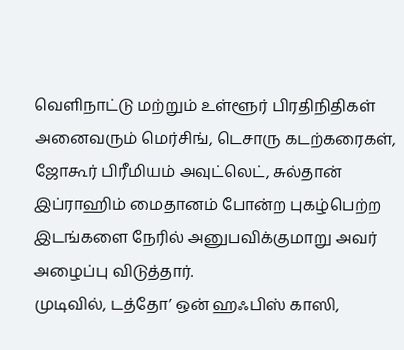வெளிநாட்டு மற்றும் உள்ளூர் பிரதிநிதிகள் அனைவரும் மெர்சிங், டெசாரு கடற்கரைகள், ஜோகூர் பிரீமியம் அவுட்லெட், சுல்தான் இப்ராஹிம் மைதானம் போன்ற புகழ்பெற்ற இடங்களை நேரில் அனுபவிக்குமாறு அவர் அழைப்பு விடுத்தார்.
முடிவில், டத்தோ’ ஒன் ஹஃபிஸ் காஸி,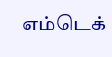எம்டெக்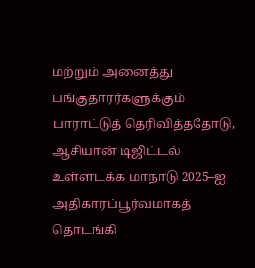மற்றும் அனைத்து பங்குதாரர்களுக்கும் பாராட்டுத் தெரிவித்ததோடு, ஆசியான் டிஜிட்டல் உள்ளடக்க மாநாடு 2025–ஐ அதிகாரப்பூர்வமாகத் தொடங்கி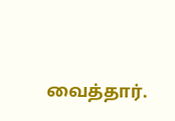வைத்தார்.